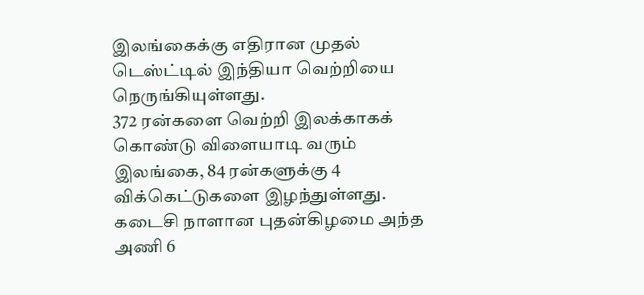இலங்கைக்கு எதிரான முதல் டெஸ்ட்டில் இந்தியா வெற்றியை நெருங்கியுள்ளது.
372 ரன்களை வெற்றி இலக்காகக் கொண்டு விளையாடி வரும் இலங்கை, 84 ரன்களுக்கு 4 விக்கெட்டுகளை இழந்துள்ளது. கடைசி நாளான புதன்கிழமை அந்த அணி 6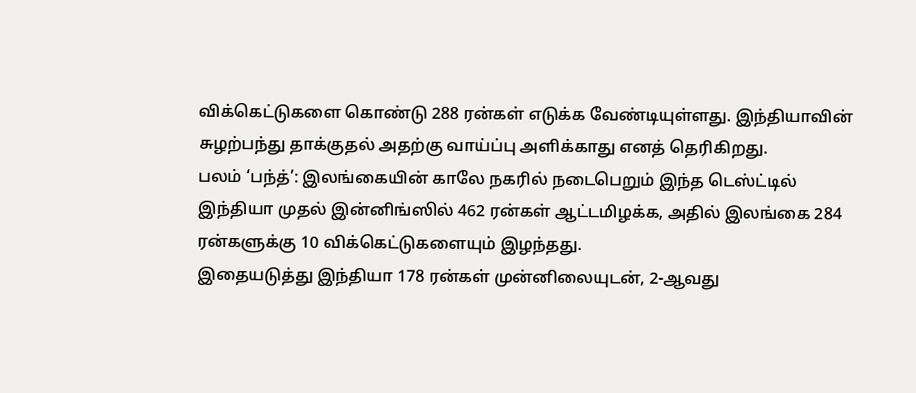விக்கெட்டுகளை கொண்டு 288 ரன்கள் எடுக்க வேண்டியுள்ளது. இந்தியாவின் சுழற்பந்து தாக்குதல் அதற்கு வாய்ப்பு அளிக்காது எனத் தெரிகிறது.
பலம் ‘பந்த்’: இலங்கையின் காலே நகரில் நடைபெறும் இந்த டெஸ்ட்டில் இந்தியா முதல் இன்னிங்ஸில் 462 ரன்கள் ஆட்டமிழக்க, அதில் இலங்கை 284 ரன்களுக்கு 10 விக்கெட்டுகளையும் இழந்தது.
இதையடுத்து இந்தியா 178 ரன்கள் முன்னிலையுடன், 2-ஆவது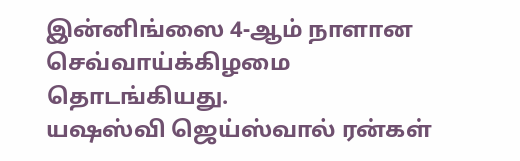இன்னிங்ஸை 4-ஆம் நாளான செவ்வாய்க்கிழமை தொடங்கியது.
யஷஸ்வி ஜெய்ஸ்வால் ரன்கள்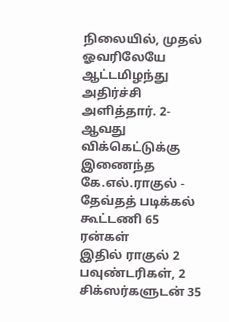நிலையில், முதல் ஓவரிலேயே ஆட்டமிழந்து அதிர்ச்சி அளித்தார். 2-ஆவது விக்கெட்டுக்கு இணைந்த கே.எல்.ராகுல் - தேவ்தத் படிக்கல் கூட்டணி 65 ரன்கள்
இதில் ராகுல் 2 பவுண்டரிகள், 2 சிக்ஸர்களுடன் 35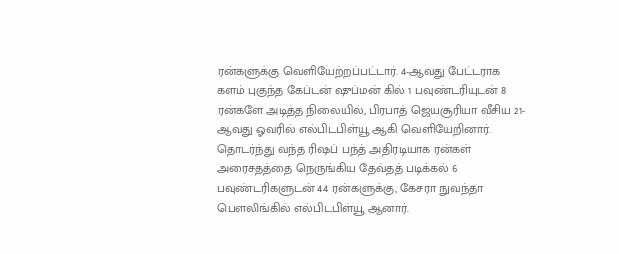ரன்களுக்கு வெளியேற்றப்பட்டார். 4-ஆவது பேட்டராக களம் புகுந்த கேப்டன் ஷுப்மன் கில் 1 பவுண்டரியுடன் 8 ரன்களே அடித்த நிலையில், பிரபாத் ஜெயசூரியா வீசிய 21-ஆவது ஓவரில் எல்பிடபிள்யூ ஆகி வெளியேறினார்.
தொடர்ந்து வந்த ரிஷப் பந்த் அதிரடியாக ரன்கள் அரைசதத்தை நெருங்கிய தேவ்தத் படிக்கல் 6 பவுண்டரிகளுடன் 44 ரன்களுக்கு, கேசரா நுவந்தா பௌலிங்கில் எல்பிடபிள்யூ ஆனார்.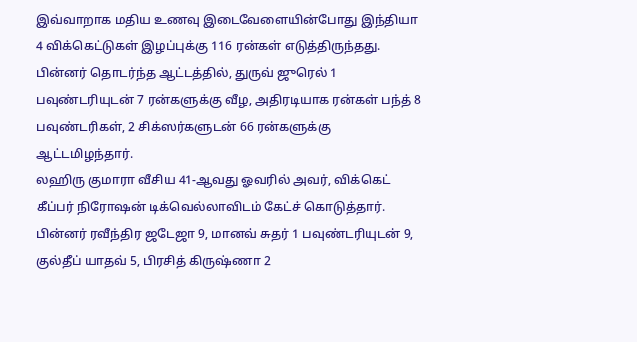இவ்வாறாக மதிய உணவு இடைவேளையின்போது இந்தியா 4 விக்கெட்டுகள் இழப்புக்கு 116 ரன்கள் எடுத்திருந்தது. பின்னர் தொடர்ந்த ஆட்டத்தில், துருவ் ஜுரெல் 1 பவுண்டரியுடன் 7 ரன்களுக்கு வீழ, அதிரடியாக ரன்கள் பந்த் 8 பவுண்டரிகள், 2 சிக்ஸர்களுடன் 66 ரன்களுக்கு ஆட்டமிழந்தார்.
லஹிரு குமாரா வீசிய 41-ஆவது ஓவரில் அவர், விக்கெட் கீப்பர் நிரோஷன் டிக்வெல்லாவிடம் கேட்ச் கொடுத்தார். பின்னர் ரவீந்திர ஜடேஜா 9, மானவ் சுதர் 1 பவுண்டரியுடன் 9, குல்தீப் யாதவ் 5, பிரசித் கிருஷ்ணா 2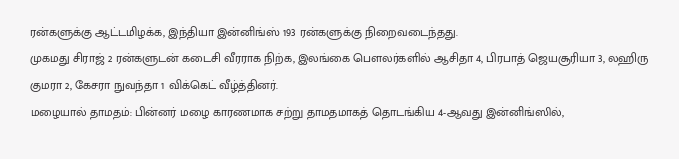ரன்களுக்கு ஆட்டமிழக்க, இந்தியா இன்னிங்ஸ் 193 ரன்களுக்கு நிறைவடைந்தது.
முகமது சிராஜ் 2 ரன்களுடன் கடைசி வீரராக நிற்க, இலங்கை பௌலர்களில் ஆசிதா 4, பிரபாத் ஜெயசூரியா 3, லஹிரு குமரா 2, கேசரா நுவந்தா 1 விக்கெட் வீழ்த்தினர்.
மழையால் தாமதம்: பின்னர் மழை காரணமாக சற்று தாமதமாகத் தொடங்கிய 4-ஆவது இன்னிங்ஸில்,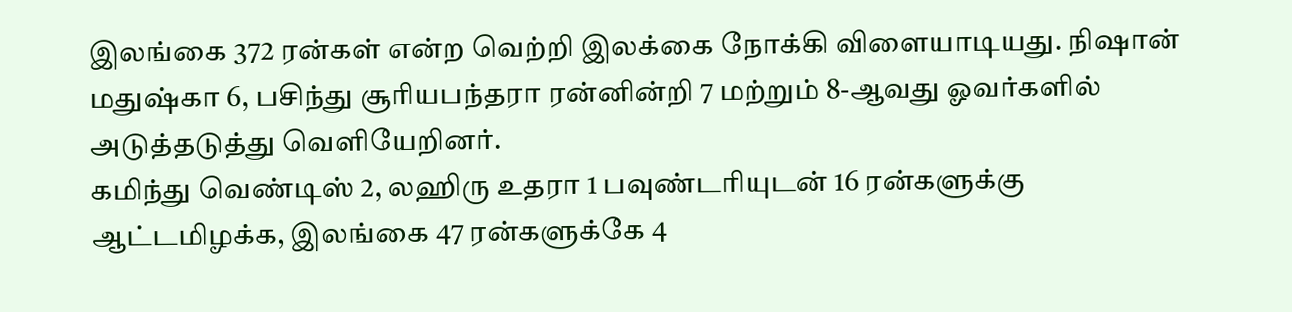இலங்கை 372 ரன்கள் என்ற வெற்றி இலக்கை நோக்கி விளையாடியது. நிஷான் மதுஷ்கா 6, பசிந்து சூரியபந்தரா ரன்னின்றி 7 மற்றும் 8-ஆவது ஓவர்களில் அடுத்தடுத்து வெளியேறினர்.
கமிந்து வெண்டிஸ் 2, லஹிரு உதரா 1 பவுண்டரியுடன் 16 ரன்களுக்கு ஆட்டமிழக்க, இலங்கை 47 ரன்களுக்கே 4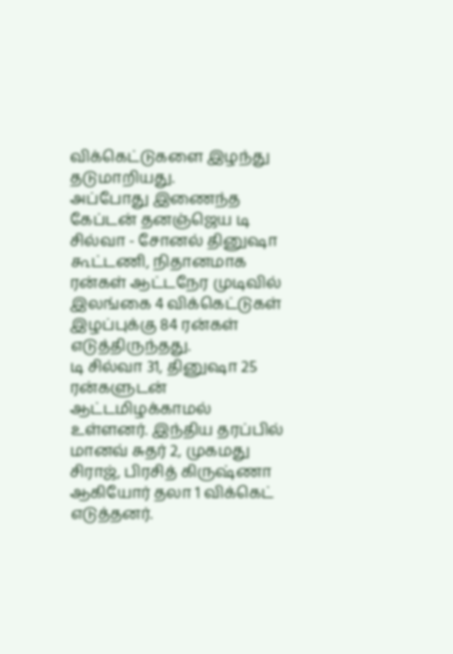விக்கெட்டுகளை இழந்து தடுமாறியது.
அப்போது இணைந்த கேப்டன் தனஞ்ஜெய டி சில்வா - சோனல் தினுஷா கூட்டணி, நிதானமாக ரன்கள் ஆட்டநேர முடிவில் இலங்கை 4 விக்கெட்டுகள் இழப்புக்கு 84 ரன்கள் எடுத்திருந்தது.
டி சில்வா 31, தினுஷா 25 ரன்களுடன் ஆட்டமிழக்காமல் உள்ளனர். இந்திய தரப்பில் மானவ் சுதர் 2, முகமது சிராஜ், பிரசித் கிருஷ்ணா ஆகியோர் தலா 1 விக்கெட் எடுத்தனர்.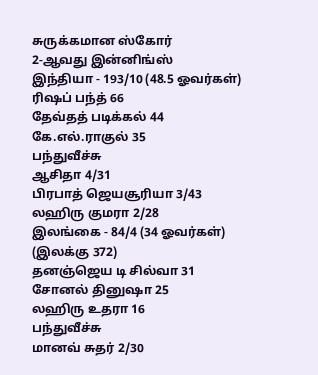சுருக்கமான ஸ்கோர்
2-ஆவது இன்னிங்ஸ்
இந்தியா - 193/10 (48.5 ஓவர்கள்)
ரிஷப் பந்த் 66
தேவ்தத் படிக்கல் 44
கே.எல்.ராகுல் 35
பந்துவீச்சு
ஆசிதா 4/31
பிரபாத் ஜெயசூரியா 3/43
லஹிரு குமரா 2/28
இலங்கை - 84/4 (34 ஓவர்கள்) (இலக்கு 372)
தனஞ்ஜெய டி சில்வா 31
சோனல் தினுஷா 25
லஹிரு உதரா 16
பந்துவீச்சு
மானவ் சுதர் 2/30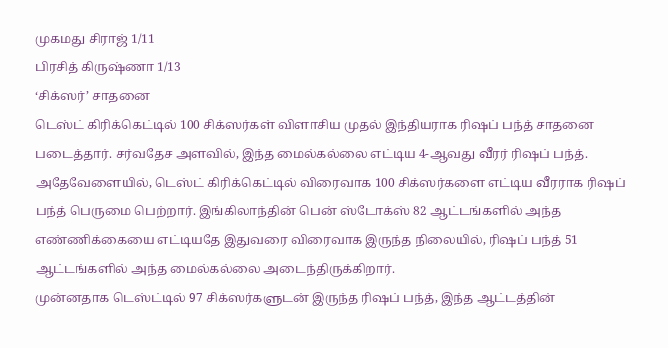முகமது சிராஜ் 1/11
பிரசித் கிருஷ்ணா 1/13
‘சிக்ஸர்’ சாதனை
டெஸ்ட் கிரிக்கெட்டில் 100 சிக்ஸர்கள் விளாசிய முதல் இந்தியராக ரிஷப் பந்த் சாதனை படைத்தார். சர்வதேச அளவில், இந்த மைல்கல்லை எட்டிய 4-ஆவது வீரர் ரிஷப் பந்த்.
அதேவேளையில், டெஸ்ட் கிரிக்கெட்டில் விரைவாக 100 சிக்ஸர்களை எட்டிய வீரராக ரிஷப் பந்த் பெருமை பெற்றார். இங்கிலாந்தின் பென் ஸ்டோக்ஸ் 82 ஆட்டங்களில் அந்த எண்ணிக்கையை எட்டியதே இதுவரை விரைவாக இருந்த நிலையில், ரிஷப் பந்த் 51 ஆட்டங்களில் அந்த மைல்கல்லை அடைந்திருக்கிறார்.
முன்னதாக டெஸ்ட்டில் 97 சிக்ஸர்களுடன் இருந்த ரிஷப் பந்த், இந்த ஆட்டத்தின்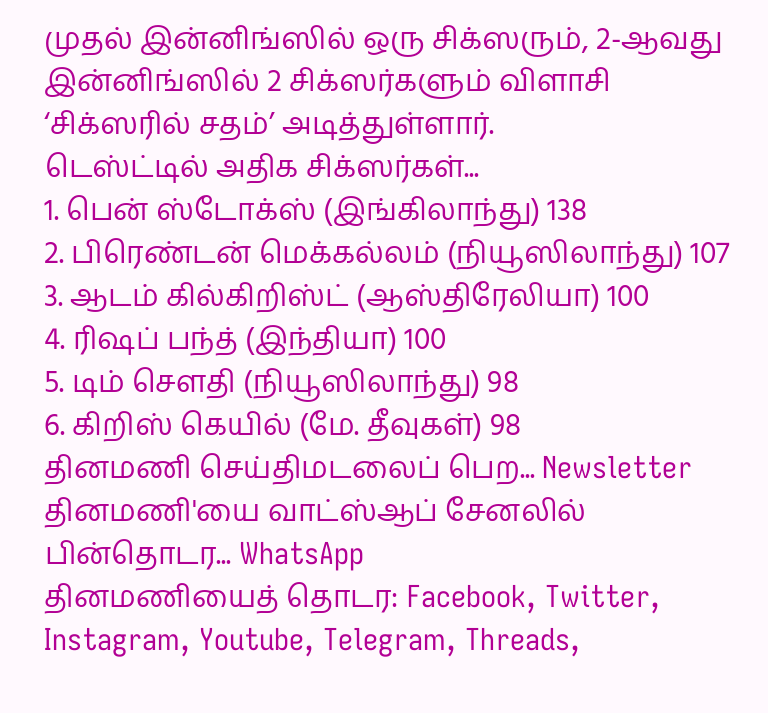முதல் இன்னிங்ஸில் ஒரு சிக்ஸரும், 2-ஆவது இன்னிங்ஸில் 2 சிக்ஸர்களும் விளாசி ‘சிக்ஸரில் சதம்’ அடித்துள்ளார்.
டெஸ்ட்டில் அதிக சிக்ஸர்கள்...
1. பென் ஸ்டோக்ஸ் (இங்கிலாந்து) 138
2. பிரெண்டன் மெக்கல்லம் (நியூஸிலாந்து) 107
3. ஆடம் கில்கிறிஸ்ட் (ஆஸ்திரேலியா) 100
4. ரிஷப் பந்த் (இந்தியா) 100
5. டிம் சௌதி (நியூஸிலாந்து) 98
6. கிறிஸ் கெயில் (மே. தீவுகள்) 98
தினமணி செய்திமடலைப் பெற... Newsletter
தினமணி'யை வாட்ஸ்ஆப் சேனலில் பின்தொடர... WhatsApp
தினமணியைத் தொடர: Facebook, Twitter, Instagram, Youtube, Telegram, Threads,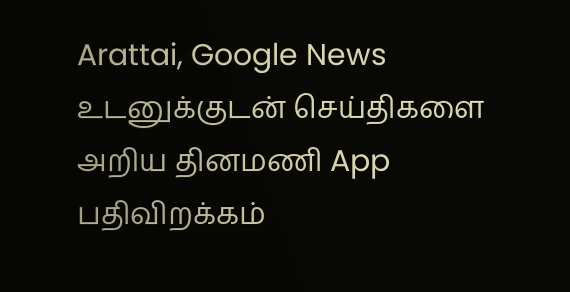Arattai, Google News
உடனுக்குடன் செய்திகளை அறிய தினமணி App பதிவிறக்கம்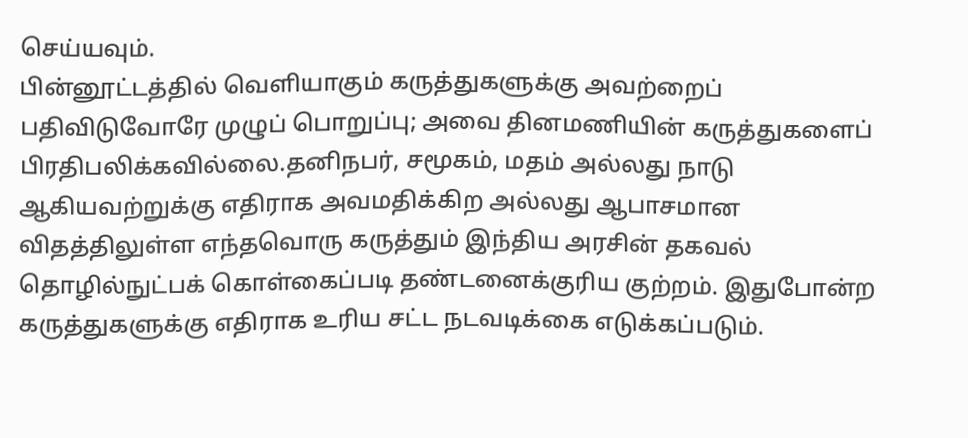செய்யவும்.
பின்னூட்டத்தில் வெளியாகும் கருத்துகளுக்கு அவற்றைப் பதிவிடுவோரே முழுப் பொறுப்பு; அவை தினமணியின் கருத்துகளைப் பிரதிபலிக்கவில்லை.தனிநபர், சமூகம், மதம் அல்லது நாடு ஆகியவற்றுக்கு எதிராக அவமதிக்கிற அல்லது ஆபாசமான விதத்திலுள்ள எந்தவொரு கருத்தும் இந்திய அரசின் தகவல் தொழில்நுட்பக் கொள்கைப்படி தண்டனைக்குரிய குற்றம். இதுபோன்ற கருத்துகளுக்கு எதிராக உரிய சட்ட நடவடிக்கை எடுக்கப்படும்.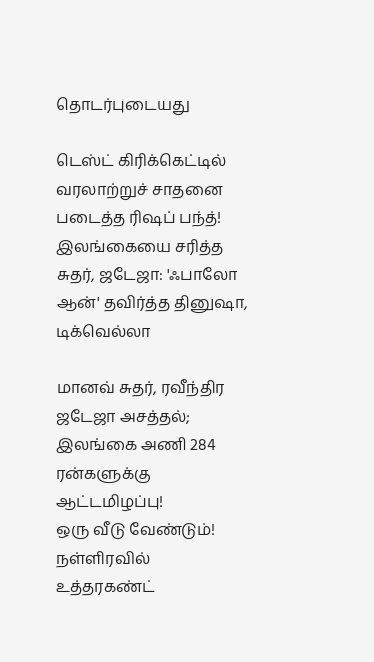தொடர்புடையது

டெஸ்ட் கிரிக்கெட்டில் வரலாற்றுச் சாதனை படைத்த ரிஷப் பந்த்!
இலங்கையை சரித்த சுதர், ஜடேஜா: 'ஃபாலோ ஆன்' தவிர்த்த தினுஷா, டிக்வெல்லா

மானவ் சுதர், ரவீந்திர ஜடேஜா அசத்தல்; இலங்கை அணி 284 ரன்களுக்கு ஆட்டமிழப்பு!
ஒரு வீடு வேண்டும்! நள்ளிரவில் உத்தரகண்ட்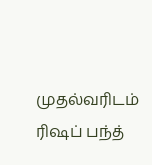முதல்வரிடம் ரிஷப் பந்த்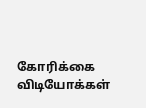கோரிக்கை
விடியோக்கள்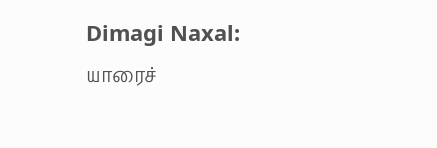Dimagi Naxal: யாரைச்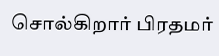சொல்கிறார் பிரதமர்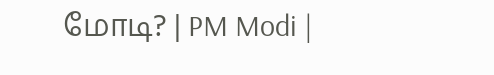மோடி? | PM Modi |